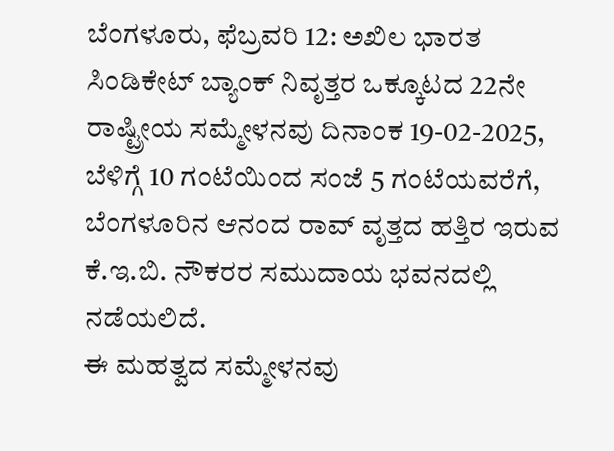ಬೆಂಗಳೂರು, ಫೆಬ್ರವರಿ 12: ಅಖಿಲ ಭಾರತ ಸಿಂಡಿಕೇಟ್ ಬ್ಯಾಂಕ್ ನಿವೃತ್ತರ ಒಕ್ಕೂಟದ 22ನೇ ರಾಷ್ಟ್ರೀಯ ಸಮ್ಮೇಳನವು ದಿನಾಂಕ 19-02-2025, ಬೆಳಿಗ್ಗೆ 10 ಗಂಟೆಯಿಂದ ಸಂಜೆ 5 ಗಂಟೆಯವರೆಗೆ, ಬೆಂಗಳೂರಿನ ಆನಂದ ರಾವ್ ವೃತ್ತದ ಹತ್ತಿರ ಇರುವ ಕೆ.ಇ.ಬಿ. ನೌಕರರ ಸಮುದಾಯ ಭವನದಲ್ಲಿ ನಡೆಯಲಿದೆ.
ಈ ಮಹತ್ವದ ಸಮ್ಮೇಳನವು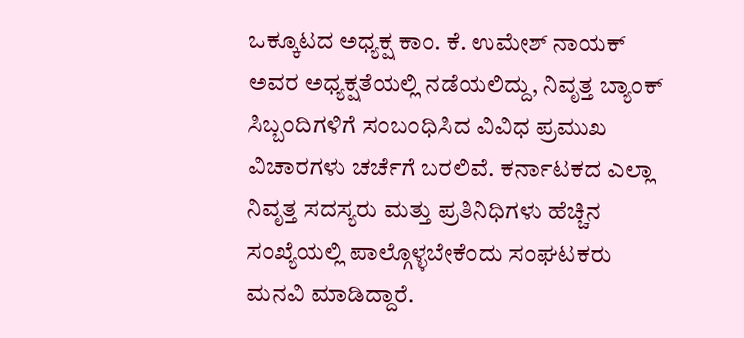ಒಕ್ಕೂಟದ ಅಧ್ಯಕ್ಷ ಕಾಂ. ಕೆ. ಉಮೇಶ್ ನಾಯಕ್ ಅವರ ಅಧ್ಯಕ್ಷತೆಯಲ್ಲಿ ನಡೆಯಲಿದ್ದು, ನಿವೃತ್ತ ಬ್ಯಾಂಕ್ ಸಿಬ್ಬಂದಿಗಳಿಗೆ ಸಂಬಂಧಿಸಿದ ವಿವಿಧ ಪ್ರಮುಖ ವಿಚಾರಗಳು ಚರ್ಚೆಗೆ ಬರಲಿವೆ. ಕರ್ನಾಟಕದ ಎಲ್ಲಾ ನಿವೃತ್ತ ಸದಸ್ಯರು ಮತ್ತು ಪ್ರತಿನಿಧಿಗಳು ಹೆಚ್ಚಿನ ಸಂಖ್ಯೆಯಲ್ಲಿ ಪಾಲ್ಗೊಳ್ಳಬೇಕೆಂದು ಸಂಘಟಕರು ಮನವಿ ಮಾಡಿದ್ದಾರೆ.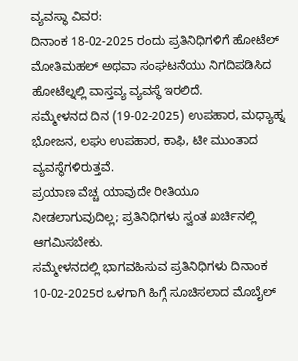ವ್ಯವಸ್ಥಾ ವಿವರ:
ದಿನಾಂಕ 18-02-2025 ರಂದು ಪ್ರತಿನಿಧಿಗಳಿಗೆ ಹೋಟೆಲ್ ಮೋತಿಮಹಲ್ ಅಥವಾ ಸಂಘಟನೆಯು ನಿಗದಿಪಡಿಸಿದ ಹೋಟೆಲ್ನಲ್ಲಿ ವಾಸ್ತವ್ಯ ವ್ಯವಸ್ಥೆ ಇರಲಿದೆ.
ಸಮ್ಮೇಳನದ ದಿನ (19-02-2025) ಉಪಹಾರ, ಮಧ್ಯಾಹ್ನ ಭೋಜನ, ಲಘು ಉಪಹಾರ, ಕಾಫಿ, ಟೀ ಮುಂತಾದ ವ್ಯವಸ್ಥೆಗಳಿರುತ್ತವೆ.
ಪ್ರಯಾಣ ವೆಚ್ಚ ಯಾವುದೇ ರೀತಿಯೂ ನೀಡಲಾಗುವುದಿಲ್ಲ; ಪ್ರತಿನಿಧಿಗಳು ಸ್ವಂತ ಖರ್ಚಿನಲ್ಲಿ ಆಗಮಿಸಬೇಕು.
ಸಮ್ಮೇಳನದಲ್ಲಿ ಭಾಗವಹಿಸುವ ಪ್ರತಿನಿಧಿಗಳು ದಿನಾಂಕ 10-02-2025ರ ಒಳಗಾಗಿ ಹಿಗ್ಗೆ ಸೂಚಿಸಲಾದ ಮೊಬೈಲ್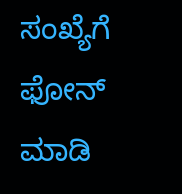ಸಂಖ್ಯೆಗೆ ಫೋನ್ ಮಾಡಿ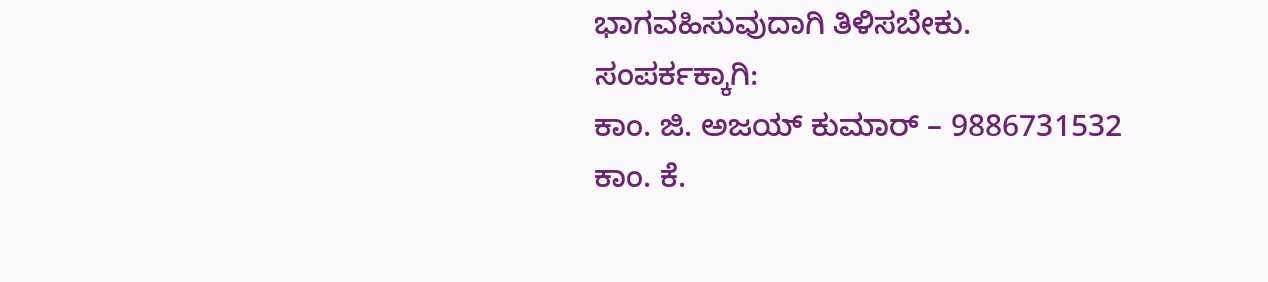ಭಾಗವಹಿಸುವುದಾಗಿ ತಿಳಿಸಬೇಕು.
ಸಂಪರ್ಕಕ್ಕಾಗಿ:
ಕಾಂ. ಜಿ. ಅಜಯ್ ಕುಮಾರ್ – 9886731532
ಕಾಂ. ಕೆ.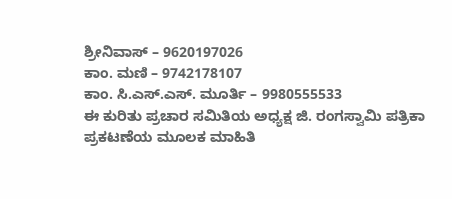ಶ್ರೀನಿವಾಸ್ – 9620197026
ಕಾಂ. ಮಣಿ – 9742178107
ಕಾಂ. ಸಿ.ಎಸ್.ಎಸ್. ಮೂರ್ತಿ – 9980555533
ಈ ಕುರಿತು ಪ್ರಚಾರ ಸಮಿತಿಯ ಅಧ್ಯಕ್ಷ ಜಿ. ರಂಗಸ್ವಾಮಿ ಪತ್ರಿಕಾ ಪ್ರಕಟಣೆಯ ಮೂಲಕ ಮಾಹಿತಿ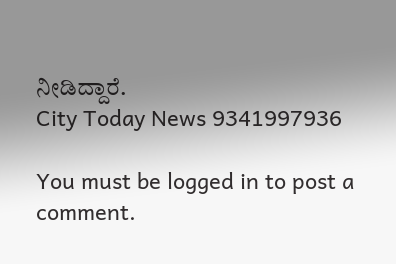ನೀಡಿದ್ದಾರೆ.
City Today News 9341997936

You must be logged in to post a comment.